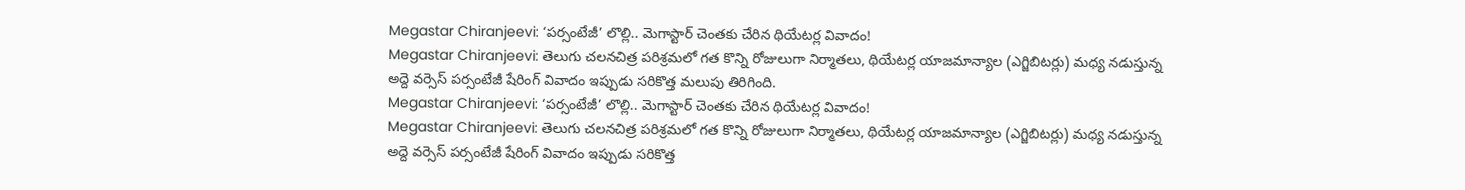Megastar Chiranjeevi: ‘పర్సంటేజీ’ లొల్లి.. మెగాస్టార్ చెంతకు చేరిన థియేటర్ల వివాదం!
Megastar Chiranjeevi: తెలుగు చలనచిత్ర పరిశ్రమలో గత కొన్ని రోజులుగా నిర్మాతలు, థియేటర్ల యాజమాన్యాల (ఎగ్జిబిటర్లు) మధ్య నడుస్తున్న అద్దె వర్సెస్ పర్సంటేజీ షేరింగ్ వివాదం ఇప్పుడు సరికొత్త మలుపు తిరిగింది.
Megastar Chiranjeevi: ‘పర్సంటేజీ’ లొల్లి.. మెగాస్టార్ చెంతకు చేరిన థియేటర్ల వివాదం!
Megastar Chiranjeevi: తెలుగు చలనచిత్ర పరిశ్రమలో గత కొన్ని రోజులుగా నిర్మాతలు, థియేటర్ల యాజమాన్యాల (ఎగ్జిబిటర్లు) మధ్య నడుస్తున్న అద్దె వర్సెస్ పర్సంటేజీ షేరింగ్ వివాదం ఇప్పుడు సరికొత్త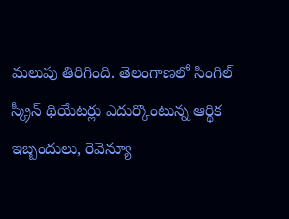మలుపు తిరిగింది. తెలంగాణలో సింగిల్ స్క్రీన్ థియేటర్లు ఎదుర్కొంటున్న ఆర్థిక ఇబ్బందులు, రెవెన్యూ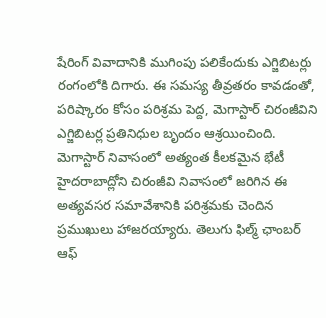షేరింగ్ వివాదానికి ముగింపు పలికేందుకు ఎగ్జిబిటర్లు రంగంలోకి దిగారు. ఈ సమస్య తీవ్రతరం కావడంతో, పరిష్కారం కోసం పరిశ్రమ పెద్ద, మెగాస్టార్ చిరంజీవిని ఎగ్జిబిటర్ల ప్రతినిధుల బృందం ఆశ్రయించింది.
మెగాస్టార్ నివాసంలో అత్యంత కీలకమైన భేటీ
హైదరాబాద్లోని చిరంజీవి నివాసంలో జరిగిన ఈ అత్యవసర సమావేశానికి పరిశ్రమకు చెందిన ప్రముఖులు హాజరయ్యారు. తెలుగు ఫిల్మ్ ఛాంబర్ ఆఫ్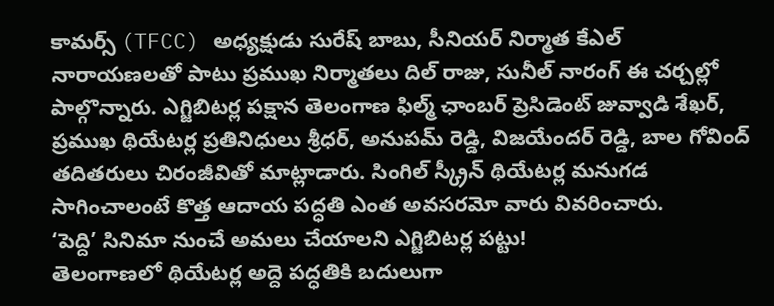కామర్స్ (TFCC) అధ్యక్షుడు సురేష్ బాబు, సీనియర్ నిర్మాత కేఎల్ నారాయణలతో పాటు ప్రముఖ నిర్మాతలు దిల్ రాజు, సునీల్ నారంగ్ ఈ చర్చల్లో పాల్గొన్నారు. ఎగ్జిబిటర్ల పక్షాన తెలంగాణ ఫిల్మ్ ఛాంబర్ ప్రెసిడెంట్ జువ్వాడి శేఖర్, ప్రముఖ థియేటర్ల ప్రతినిధులు శ్రీధర్, అనుపమ్ రెడ్డి, విజయేందర్ రెడ్డి, బాల గోవింద్ తదితరులు చిరంజీవితో మాట్లాడారు. సింగిల్ స్క్రీన్ థియేటర్ల మనుగడ సాగించాలంటే కొత్త ఆదాయ పద్ధతి ఎంత అవసరమో వారు వివరించారు.
‘పెద్ది’ సినిమా నుంచే అమలు చేయాలని ఎగ్జిబిటర్ల పట్టు!
తెలంగాణలో థియేటర్ల అద్దె పద్ధతికి బదులుగా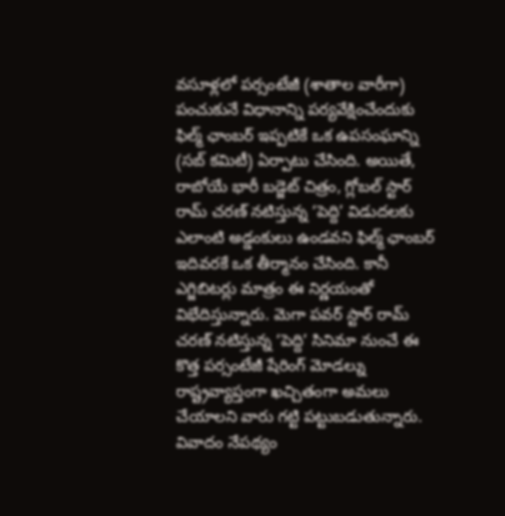వసూళ్లలో పర్సంటేజీ (శాతాల వారీగా) పంచుకునే విధానాన్ని పర్యవేక్షించేందుకు ఫిల్మ్ ఛాంబర్ ఇప్పటికే ఒక ఉపసంఘాన్ని (సబ్ కమిటీ) ఏర్పాటు చేసింది. అయితే, రాబోయే భారీ బడ్జెట్ చిత్రం, గ్లోబల్ స్టార్ రామ్ చరణ్ నటిస్తున్న ‘పెద్ది’ విడుదలకు ఎలాంటి అడ్డంకులు ఉండవని ఫిల్మ్ ఛాంబర్ ఇదివరకే ఒక తీర్మానం చేసింది. కానీ ఎగ్జిబిటర్లు మాత్రం ఈ నిర్ణయంతో విభేదిస్తున్నారు. మెగా పవర్ స్టార్ రామ్ చరణ్ నటిస్తున్న ‘పెద్ది’ సినిమా నుంచే ఈ కొత్త పర్సంటేజీ షేరింగ్ మోడల్ను రాష్ట్రవ్యాప్తంగా ఖచ్చితంగా అమలు చేయాలని వారు గట్టి పట్టుబడుతున్నారు.
వివాదం నేపథ్యం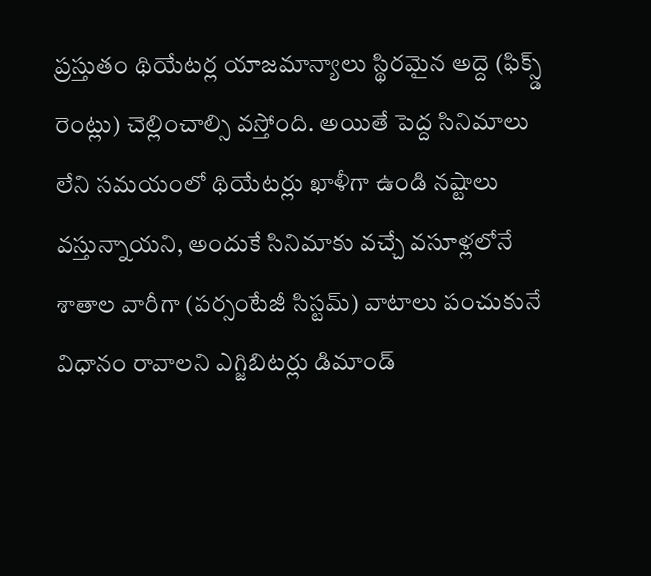ప్రస్తుతం థియేటర్ల యాజమాన్యాలు స్థిరమైన అద్దె (ఫిక్స్డ్ రెంట్లు) చెల్లించాల్సి వస్తోంది. అయితే పెద్ద సినిమాలు లేని సమయంలో థియేటర్లు ఖాళీగా ఉండి నష్టాలు వస్తున్నాయని, అందుకే సినిమాకు వచ్చే వసూళ్లలోనే శాతాల వారీగా (పర్సంటేజీ సిస్టమ్) వాటాలు పంచుకునే విధానం రావాలని ఎగ్జిబిటర్లు డిమాండ్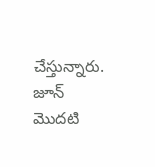చేస్తున్నారు.
జూన్ మొదటి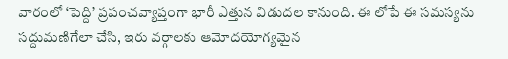వారంలో ‘పెద్ది’ ప్రపంచవ్యాప్తంగా భారీ ఎత్తున విడుదల కానుంది. ఈ లోపే ఈ సమస్యను సద్దుమణిగేలా చేసి, ఇరు వర్గాలకు ఆమోదయోగ్యమైన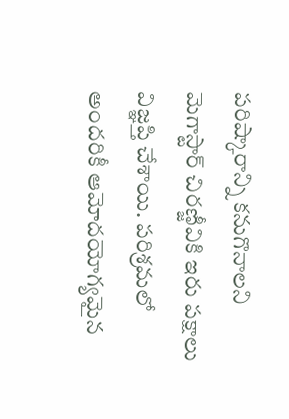పరిష్కారాన్ని కనుగొనాలని మెగాస్టార్ చిరణ్జీవికి ఇరు పక్షాలు విజ్ఞప్తి చేశాయి. పరిశ్రమలో అందరికీ ఆమోదయోగ్యమైన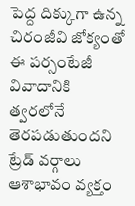పెద్ద దిక్కుగా ఉన్న చిరంజీవి జోక్యంతో ఈ పర్సంటేజీ వివాదానికి త్వరలోనే తెరపడుతుందని ట్రేడ్ వర్గాలు ఆశాభావం వ్యక్తం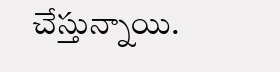చేస్తున్నాయి.